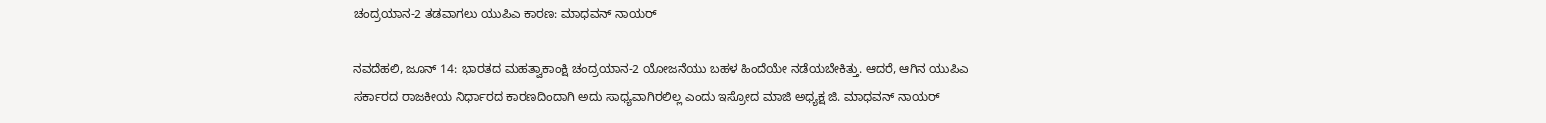ಚಂದ್ರಯಾನ-2 ತಡವಾಗಲು ಯುಪಿಎ ಕಾರಣ: ಮಾಧವನ್ ನಾಯರ್

ನವದೆಹಲಿ, ಜೂನ್ 14: ಭಾರತದ ಮಹತ್ವಾಕಾಂಕ್ಷಿ ಚಂದ್ರಯಾನ-2 ಯೋಜನೆಯು ಬಹಳ ಹಿಂದೆಯೇ ನಡೆಯಬೇಕಿತ್ತು. ಆದರೆ, ಆಗಿನ ಯುಪಿಎ ಸರ್ಕಾರದ ರಾಜಕೀಯ ನಿರ್ಧಾರದ ಕಾರಣದಿಂದಾಗಿ ಅದು ಸಾಧ್ಯವಾಗಿರಲಿಲ್ಲ ಎಂದು ಇಸ್ರೋದ ಮಾಜಿ ಅಧ್ಯಕ್ಷ ಜಿ. ಮಾಧವನ್ ನಾಯರ್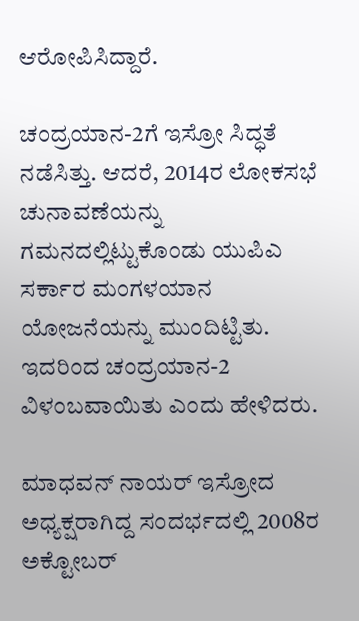ಆರೋಪಿಸಿದ್ದಾರೆ.

ಚಂದ್ರಯಾನ-2ಗೆ ಇಸ್ರೋ ಸಿದ್ಧತೆ ನಡೆಸಿತ್ತು. ಆದರೆ, 2014ರ ಲೋಕಸಭೆ ಚುನಾವಣೆಯನ್ನು ಗಮನದಲ್ಲಿಟ್ಟುಕೊಂಡು ಯುಪಿಎ ಸರ್ಕಾರ ಮಂಗಳಯಾನ ಯೋಜನೆಯನ್ನು ಮುಂದಿಟ್ಟಿತು. ಇದರಿಂದ ಚಂದ್ರಯಾನ-2 ವಿಳಂಬವಾಯಿತು ಎಂದು ಹೇಳಿದರು.

ಮಾಧವನ್ ನಾಯರ್ ಇಸ್ರೋದ ಅಧ್ಯಕ್ಷರಾಗಿದ್ದ ಸಂದರ್ಭದಲ್ಲಿ 2008ರ ಅಕ್ಟೋಬರ್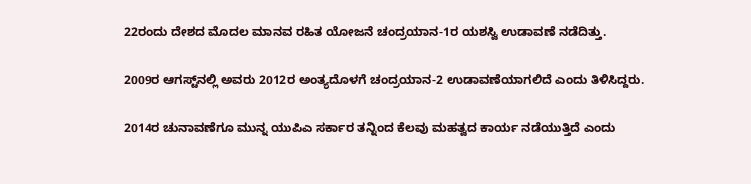22ರಂದು ದೇಶದ ಮೊದಲ ಮಾನವ ರಹಿತ ಯೋಜನೆ ಚಂದ್ರಯಾನ-1ರ ಯಶಸ್ವಿ ಉಡಾವಣೆ ನಡೆದಿತ್ತು.

2009ರ ಆಗಸ್ಟ್‌ನಲ್ಲಿ ಅವರು 2012ರ ಅಂತ್ಯದೊಳಗೆ ಚಂದ್ರಯಾನ-2 ಉಡಾವಣೆಯಾಗಲಿದೆ ಎಂದು ತಿಳಿಸಿದ್ದರು.

2014ರ ಚುನಾವಣೆಗೂ ಮುನ್ನ ಯುಪಿಎ ಸರ್ಕಾರ ತನ್ನಿಂದ ಕೆಲವು ಮಹತ್ವದ ಕಾರ್ಯ ನಡೆಯುತ್ತಿದೆ ಎಂದು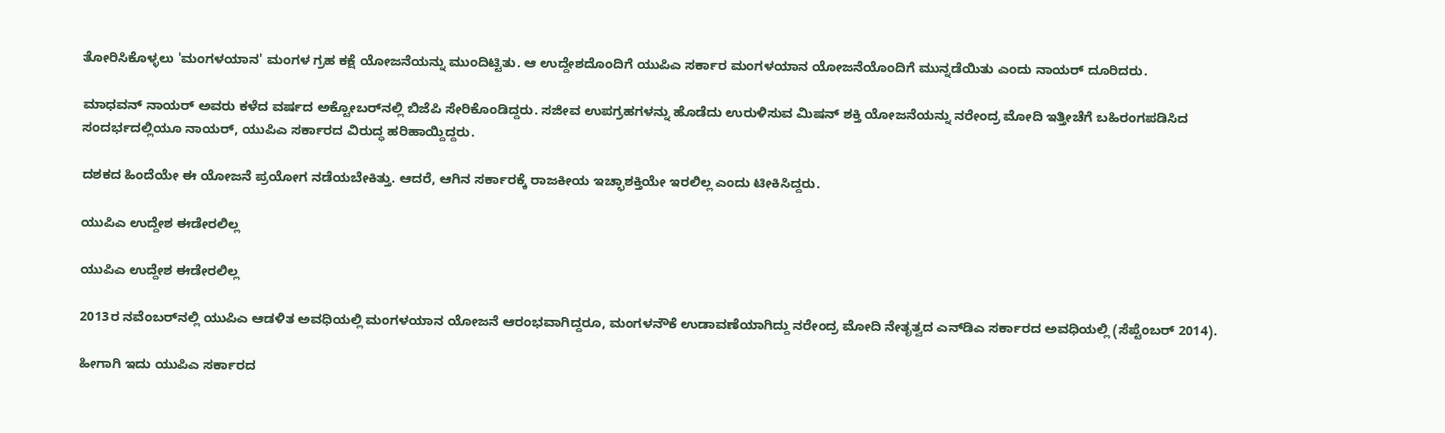ತೋರಿಸಿಕೊಳ್ಳಲು 'ಮಂಗಳಯಾನ' ಮಂಗಳ ಗ್ರಹ ಕಕ್ಷೆ ಯೋಜನೆಯನ್ನು ಮುಂದಿಟ್ಟಿತು. ಆ ಉದ್ದೇಶದೊಂದಿಗೆ ಯುಪಿಎ ಸರ್ಕಾರ ಮಂಗಳಯಾನ ಯೋಜನೆಯೊಂದಿಗೆ ಮುನ್ನಡೆಯಿತು ಎಂದು ನಾಯರ್ ದೂರಿದರು.

ಮಾಧವನ್ ನಾಯರ್ ಅವರು ಕಳೆದ ವರ್ಷದ ಅಕ್ಟೋಬರ್‌ನಲ್ಲಿ ಬಿಜೆಪಿ ಸೇರಿಕೊಂಡಿದ್ದರು. ಸಜೀವ ಉಪಗ್ರಹಗಳನ್ನು ಹೊಡೆದು ಉರುಳಿಸುವ ಮಿಷನ್ ಶಕ್ತಿ ಯೋಜನೆಯನ್ನು ನರೇಂದ್ರ ಮೋದಿ ಇತ್ತೀಚೆಗೆ ಬಹಿರಂಗಪಡಿಸಿದ ಸಂದರ್ಭದಲ್ಲಿಯೂ ನಾಯರ್, ಯುಪಿಎ ಸರ್ಕಾರದ ವಿರುದ್ಧ ಹರಿಹಾಯ್ದಿದ್ದರು.

ದಶಕದ ಹಿಂದೆಯೇ ಈ ಯೋಜನೆ ಪ್ರಯೋಗ ನಡೆಯಬೇಕಿತ್ತು. ಆದರೆ, ಆಗಿನ ಸರ್ಕಾರಕ್ಕೆ ರಾಜಕೀಯ ಇಚ್ಛಾಶಕ್ತಿಯೇ ಇರಲಿಲ್ಲ ಎಂದು ಟೀಕಿಸಿದ್ದರು.

ಯುಪಿಎ ಉದ್ದೇಶ ಈಡೇರಲಿಲ್ಲ

ಯುಪಿಎ ಉದ್ದೇಶ ಈಡೇರಲಿಲ್ಲ

2013ರ ನವೆಂಬರ್‌ನಲ್ಲಿ ಯುಪಿಎ ಆಡಳಿತ ಅವಧಿಯಲ್ಲಿ ಮಂಗಳಯಾನ ಯೋಜನೆ ಆರಂಭವಾಗಿದ್ದರೂ, ಮಂಗಳನೌಕೆ ಉಡಾವಣೆಯಾಗಿದ್ದು ನರೇಂದ್ರ ಮೋದಿ ನೇತೃತ್ವದ ಎನ್‌ಡಿಎ ಸರ್ಕಾರದ ಅವಧಿಯಲ್ಲಿ (ಸೆಪ್ಟೆಂಬರ್ 2014).

ಹೀಗಾಗಿ ಇದು ಯುಪಿಎ ಸರ್ಕಾರದ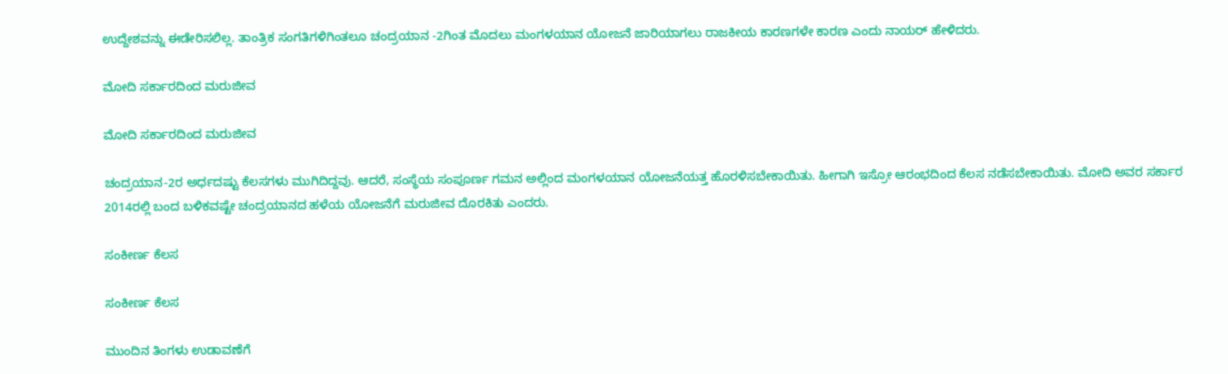ಉದ್ದೇಶವನ್ನು ಈಡೇರಿಸಲಿಲ್ಲ. ತಾಂತ್ರಿಕ ಸಂಗತಿಗಳಿಗಿಂತಲೂ ಚಂದ್ರಯಾನ -2ಗಿಂತ ಮೊದಲು ಮಂಗಳಯಾನ ಯೋಜನೆ ಜಾರಿಯಾಗಲು ರಾಜಕೀಯ ಕಾರಣಗಳೇ ಕಾರಣ ಎಂದು ನಾಯರ್ ಹೇಳಿದರು.

ಮೋದಿ ಸರ್ಕಾರದಿಂದ ಮರುಜೀವ

ಮೋದಿ ಸರ್ಕಾರದಿಂದ ಮರುಜೀವ

ಚಂದ್ರಯಾನ-2ರ ಅರ್ಧದಷ್ಟು ಕೆಲಸಗಳು ಮುಗಿದಿದ್ದವು. ಆದರೆ, ಸಂಸ್ಥೆಯ ಸಂಪೂರ್ಣ ಗಮನ ಅಲ್ಲಿಂದ ಮಂಗಳಯಾನ ಯೋಜನೆಯತ್ತ ಹೊರಳಿಸಬೇಕಾಯಿತು. ಹೀಗಾಗಿ ಇಸ್ರೋ ಆರಂಭದಿಂದ ಕೆಲಸ ನಡೆಸಬೇಕಾಯಿತು. ಮೋದಿ ಅವರ ಸರ್ಕಾರ 2014ರಲ್ಲಿ ಬಂದ ಬಳಿಕವಷ್ಟೇ ಚಂದ್ರಯಾನದ ಹಳೆಯ ಯೋಜನೆಗೆ ಮರುಜೀವ ದೊರಕಿತು ಎಂದರು.

ಸಂಕೀರ್ಣ ಕೆಲಸ

ಸಂಕೀರ್ಣ ಕೆಲಸ

ಮುಂದಿನ ತಿಂಗಳು ಉಡಾವಣೆಗೆ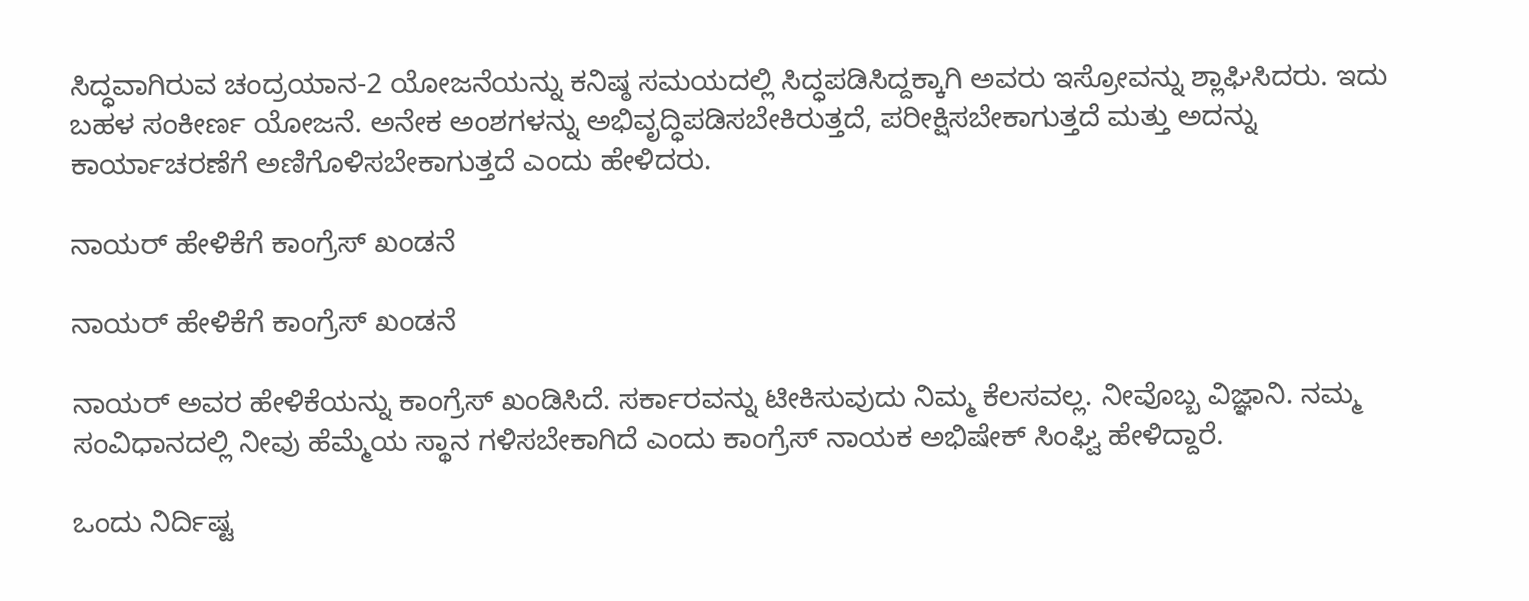ಸಿದ್ಧವಾಗಿರುವ ಚಂದ್ರಯಾನ-2 ಯೋಜನೆಯನ್ನು ಕನಿಷ್ಠ ಸಮಯದಲ್ಲಿ ಸಿದ್ಧಪಡಿಸಿದ್ದಕ್ಕಾಗಿ ಅವರು ಇಸ್ರೋವನ್ನು ಶ್ಲಾಘಿಸಿದರು. ಇದು ಬಹಳ ಸಂಕೀರ್ಣ ಯೋಜನೆ. ಅನೇಕ ಅಂಶಗಳನ್ನು ಅಭಿವೃದ್ಧಿಪಡಿಸಬೇಕಿರುತ್ತದೆ, ಪರೀಕ್ಷಿಸಬೇಕಾಗುತ್ತದೆ ಮತ್ತು ಅದನ್ನು ಕಾರ್ಯಾಚರಣೆಗೆ ಅಣಿಗೊಳಿಸಬೇಕಾಗುತ್ತದೆ ಎಂದು ಹೇಳಿದರು.

ನಾಯರ್ ಹೇಳಿಕೆಗೆ ಕಾಂಗ್ರೆಸ್ ಖಂಡನೆ

ನಾಯರ್ ಹೇಳಿಕೆಗೆ ಕಾಂಗ್ರೆಸ್ ಖಂಡನೆ

ನಾಯರ್ ಅವರ ಹೇಳಿಕೆಯನ್ನು ಕಾಂಗ್ರೆಸ್ ಖಂಡಿಸಿದೆ. ಸರ್ಕಾರವನ್ನು ಟೀಕಿಸುವುದು ನಿಮ್ಮ ಕೆಲಸವಲ್ಲ. ನೀವೊಬ್ಬ ವಿಜ್ಞಾನಿ. ನಮ್ಮ ಸಂವಿಧಾನದಲ್ಲಿ ನೀವು ಹೆಮ್ಮೆಯ ಸ್ಥಾನ ಗಳಿಸಬೇಕಾಗಿದೆ ಎಂದು ಕಾಂಗ್ರೆಸ್ ನಾಯಕ ಅಭಿಷೇಕ್ ಸಿಂಘ್ವಿ ಹೇಳಿದ್ದಾರೆ.

ಒಂದು ನಿರ್ದಿಷ್ಟ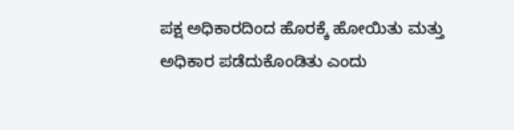ಪಕ್ಷ ಅಧಿಕಾರದಿಂದ ಹೊರಕ್ಕೆ ಹೋಯಿತು ಮತ್ತು ಅಧಿಕಾರ ಪಡೆದುಕೊಂಡಿತು ಎಂದು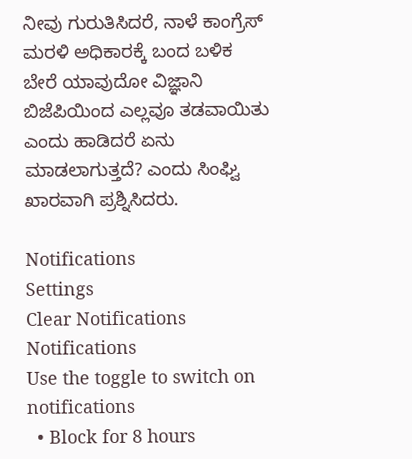ನೀವು ಗುರುತಿಸಿದರೆ, ನಾಳೆ ಕಾಂಗ್ರೆಸ್ ಮರಳಿ ಅಧಿಕಾರಕ್ಕೆ ಬಂದ ಬಳಿಕ ಬೇರೆ ಯಾವುದೋ ವಿಜ್ಞಾನಿ ಬಿಜೆಪಿಯಿಂದ ಎಲ್ಲವೂ ತಡವಾಯಿತು ಎಂದು ಹಾಡಿದರೆ ಏನು ಮಾಡಲಾಗುತ್ತದೆ? ಎಂದು ಸಿಂಘ್ವಿ ಖಾರವಾಗಿ ಪ್ರಶ್ನಿಸಿದರು.

Notifications
Settings
Clear Notifications
Notifications
Use the toggle to switch on notifications
  • Block for 8 hours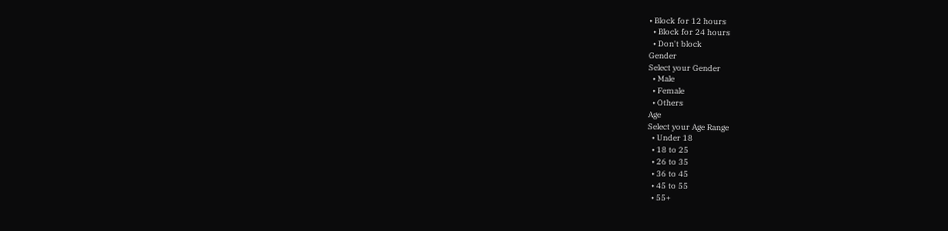• Block for 12 hours
  • Block for 24 hours
  • Don't block
Gender
Select your Gender
  • Male
  • Female
  • Others
Age
Select your Age Range
  • Under 18
  • 18 to 25
  • 26 to 35
  • 36 to 45
  • 45 to 55
  • 55+